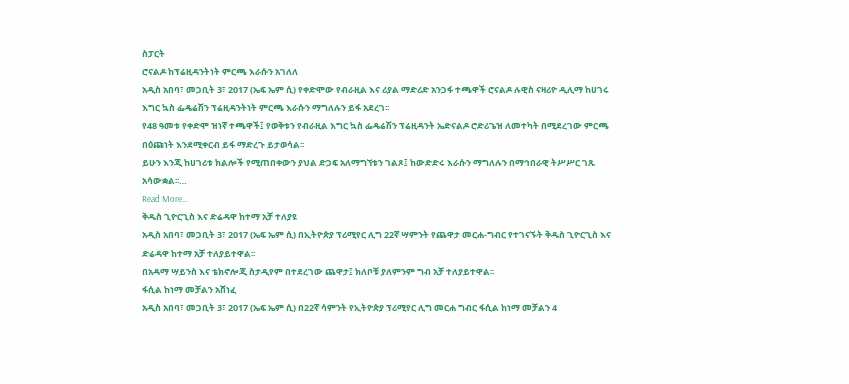ስፓርት
ሮናልዶ ከፕሬዚዳንትነት ምርጫ እራሱን አገለለ
አዲስ አበባ፣ መጋቢት 3፣ 2017 (ኤፍ ኤም ሲ) የቀድሞው የብራዚል እና ሪያል ማድሪድ አንጋፋ ተጫዋች ሮናልዶ ሉዊስ ናዛሪዮ ዲሊማ ከሀገሩ እግር ኳስ ፌዴሬሽን ፕሬዚዳንትነት ምርጫ እራሱን ማግለሉን ይፋ አደረገ፡፡
የ48 ዓመቱ የቀድሞ ዝነኛ ተጫዋች፤ የወቅቱን የብራዚል እግር ኳስ ፌዴሬሽን ፕሬዚዳንት ኤድናልዶ ሮድሪጌዝ ለመተካት በሚደረገው ምርጫ በዕጩነት እንደሚቀርብ ይፋ ማድረጉ ይታወሳል፡፡
ይሁን እንጂ ከሀገሪቱ ክልሎች የሚጠበቀውን ያህል ድጋፍ አለማግኘቱን ገልጾ፤ ከውድድሩ እራሱን ማግለሉን በማኅበራዊ ትሥሥር ገጹ አሳውቋል፡፡…
Read More...
ቅዱስ ጊዮርጊስ እና ድሬዳዋ ከተማ አቻ ተለያዩ
አዲስ አበባ፣ መጋቢት 3፣ 2017 (ኤፍ ኤም ሲ) በኢትዮጵያ ፕሪሚየር ሊግ 22ኛ ሣምንት የጨዋታ መርሐ-ግብር የተገናኙት ቅዱስ ጊዮርጊስ እና ድሬዳዋ ከተማ አቻ ተለያይተዋል፡፡
በአዳማ ሣይንስ እና ቴክኖሎጂ ስታዲየም በተደረገው ጨዋታ፤ ክለቦቹ ያለምንም ግብ አቻ ተለያይተዋል፡፡
ፋሲል ከነማ መቻልን አሸነፈ
አዲስ አበባ፣ መጋቢት 3፣ 2017 (ኤፍ ኤም ሲ) በ22ኛ ሳምንት የኢትዮጵያ ፕሪሚየር ሊግ መርሐ ግብር ፋሲል ከነማ መቻልን 4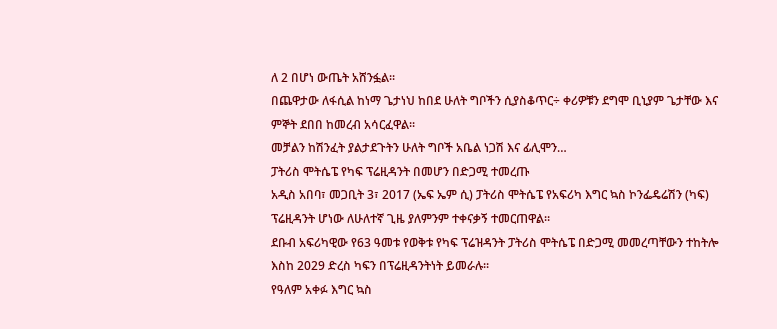ለ 2 በሆነ ውጤት አሸንፏል፡፡
በጨዋታው ለፋሲል ከነማ ጌታነህ ከበደ ሁለት ግቦችን ሲያስቆጥር÷ ቀሪዎቹን ደግሞ ቢኒያም ጌታቸው እና ምኞት ደበበ ከመረብ አሳርፈዋል፡፡
መቻልን ከሽንፈት ያልታደጉትን ሁለት ግቦች አቤል ነጋሽ እና ፊሊሞን…
ፓትሪስ ሞትሴፔ የካፍ ፕሬዚዳንት በመሆን በድጋሚ ተመረጡ
አዲስ አበባ፣ መጋቢት 3፣ 2017 (ኤፍ ኤም ሲ) ፓትሪስ ሞትሴፔ የአፍሪካ እግር ኳስ ኮንፌዴሬሽን (ካፍ) ፕሬዚዳንት ሆነው ለሁለተኛ ጊዜ ያለምንም ተቀናቃኝ ተመርጠዋል።
ደቡብ አፍሪካዊው የ63 ዓመቱ የወቅቱ የካፍ ፕሬዝዳንት ፓትሪስ ሞትሴፔ በድጋሚ መመረጣቸውን ተከትሎ እስከ 2029 ድረስ ካፍን በፕሬዚዳንትነት ይመራሉ።
የዓለም አቀፉ እግር ኳስ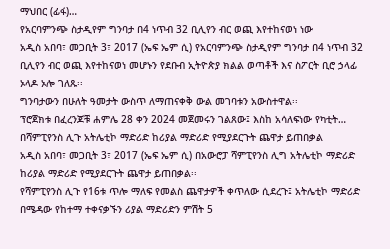ማህበር (ፊፋ)…
የአርባምንጭ ስታዲየም ግንባታ በ4 ነጥብ 32 ቢሊየን ብር ወጪ እየተከናወነ ነው
አዲስ አበባ፣ መጋቢት 3፣ 2017 (ኤፍ ኤም ሲ) የአርባምንጭ ስታዲየም ግንባታ በ4 ነጥብ 32 ቢሊየን ብር ወጪ እየተከናወነ መሆኑን የደቡብ ኢትዮጵያ ክልል ወጣቶች እና ስፖርት ቢሮ ኃላፊ ኦላዶ ኦሎ ገለጹ፡፡
ግንባታውን በሁለት ዓመታት ውስጥ ለማጠናቀቅ ውል መገባቱን አውስተዋል፡፡
ፕሮጀክቱ በፈረንጆቹ ሐምሌ 28 ቀን 2024 መጀመሩን ገልጸው፤ እስከ አሳለፍነው የካቲት…
በሻምፒየንስ ሊጉ አትሌቲኮ ማድሪድ ከሪያል ማድሪድ የሚያደርጉት ጨዋታ ይጠበቃል
አዲስ አበባ፣ መጋቢት 3፣ 2017 (ኤፍ ኤም ሲ) በአውሮፓ ሻምፒየንስ ሊግ አትሌቲኮ ማድሪድ ከሪያል ማድሪድ የሚያደርጉት ጨዋታ ይጠበቃል፡፡
የሻምፒየንስ ሊጉ የ16ቱ ጥሎ ማለፍ የመልስ ጨዋታዎች ቀጥለው ሲደረጉ፤ አትሌቲኮ ማድሪድ በሜዳው የከተማ ተቀናቃኙን ሪያል ማድሪድን ምሽት 5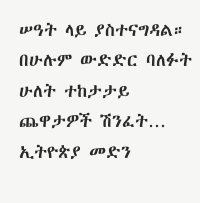ሠዓት ላይ ያስተናግዳል።
በሁሉም ውድድር ባለፉት ሁለት ተከታታይ ጨዋታዎች ሽንፈት…
ኢትዮጵያ መድን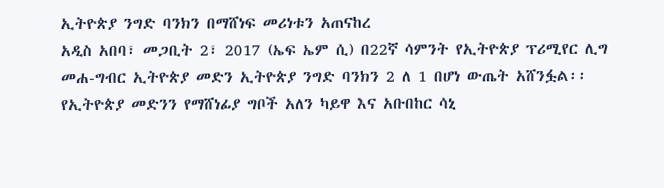ኢትዮጵያ ንግድ ባንክን በማሸነፍ መሪነቱን አጠናከረ
አዲስ አበባ፣ መጋቢት 2፣ 2017 (ኤፍ ኤም ሲ) በ22ኛ ሳምንት የኢትዮጵያ ፕሪሚየር ሊግ መሐ-ግብር ኢትዮጵያ መድን ኢትዮጵያ ንግድ ባንክን 2 ለ 1 በሆነ ውጤት አሸንፏል፡፡
የኢትዮጵያ መድንን የማሸነፊያ ግቦች አለን ካይዋ እና አቡበከር ሳኒ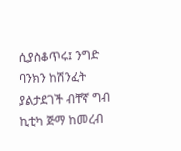ሲያስቆጥሩ፤ ንግድ ባንክን ከሽንፈት ያልታደገች ብቸኛ ግብ ኪቲካ ጅማ ከመረብ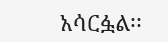አሳርፏል፡፡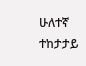ሁለተኛ ተከታታይ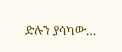ድሉን ያሳካው…